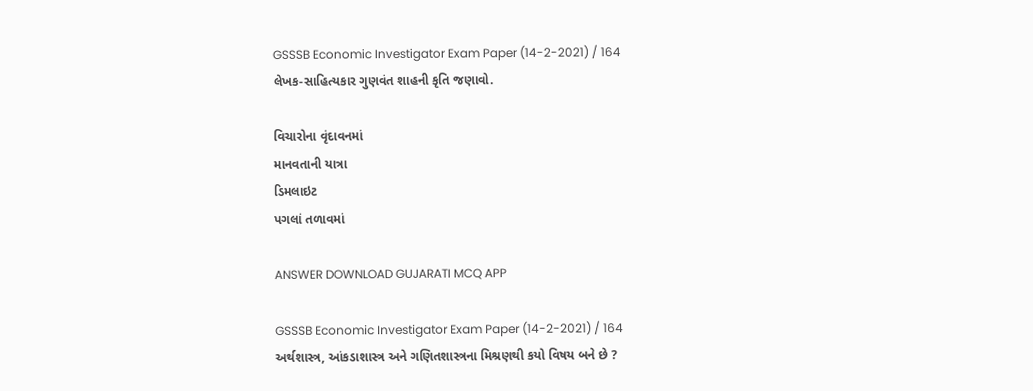GSSSB Economic Investigator Exam Paper (14-2-2021) / 164
લેખક-સાહિત્યકાર ગુણવંત શાહની કૃતિ જણાવો.

વિચારોના વૃંદાવનમાં
માનવતાની યાત્રા
ડિમલાઇટ
પગલાં તળાવમાં

ANSWER DOWNLOAD GUJARATI MCQ APP

GSSSB Economic Investigator Exam Paper (14-2-2021) / 164
અર્થશાસ્ત્ર, આંકડાશાસ્ત્ર અને ગણિતશાસ્ત્રના મિશ્રણથી કયો વિષય બને છે ?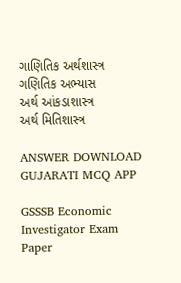ગાણિતિક અર્થશાસ્ત્ર
ગણિતિક અભ્યાસ
અર્થ આંકડાશાસ્ત્ર
અર્થ મિતિશાસ્ત્ર

ANSWER DOWNLOAD GUJARATI MCQ APP

GSSSB Economic Investigator Exam Paper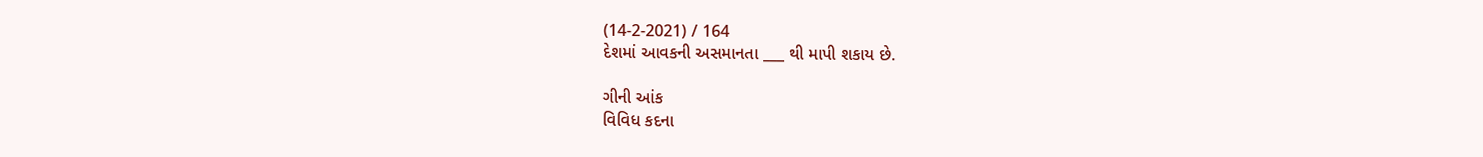(14-2-2021) / 164
દેશમાં આવકની અસમાનતા ___ થી માપી શકાય છે.

ગીની આંક
વિવિધ કદના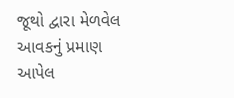જૂથો દ્વારા મેળવેલ આવકનું પ્રમાણ
આપેલ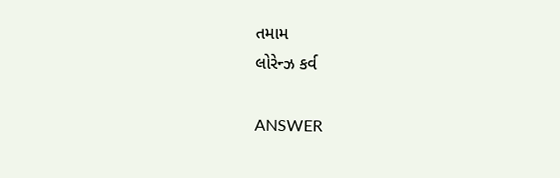તમામ
લોરેન્ઝ કર્વ

ANSWER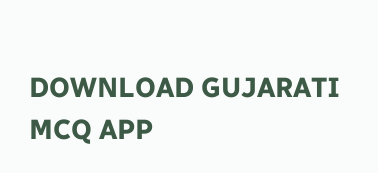DOWNLOAD GUJARATI MCQ APP